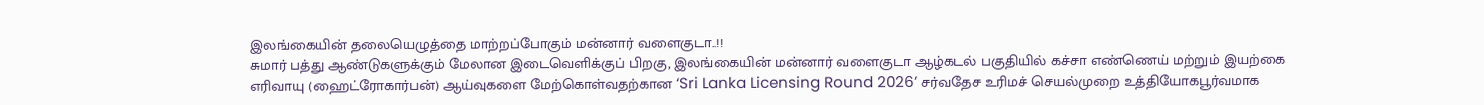இலங்கையின் தலையெழுத்தை மாற்றப்போகும் மன்னார் வளைகுடா..!!
சுமார் பத்து ஆண்டுகளுக்கும் மேலான இடைவெளிக்குப் பிறகு, இலங்கையின் மன்னார் வளைகுடா ஆழ்கடல் பகுதியில் கச்சா எண்ணெய் மற்றும் இயற்கை எரிவாயு (ஹைட்ரோகார்பன்) ஆய்வுகளை மேற்கொள்வதற்கான ‘Sri Lanka Licensing Round 2026’ சர்வதேச உரிமச் செயல்முறை உத்தியோகபூர்வமாக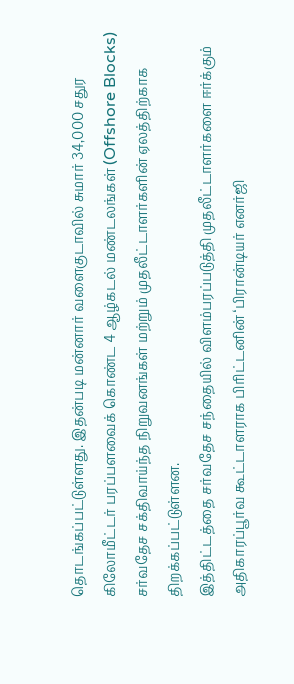தொடங்கப்பட்டுள்ளது. இதன்படி மன்னார் வளைகுடாவில் சுமார் 34,000 சதுர கிலோமீட்டர் பரப்பளவைக் கொண்ட 4 ஆழ்கடல் மண்டலங்கள் (Offshore Blocks) சர்வதேச சக்திவாய்ந்த நிறுவனங்கள் மற்றும் முதலீட்டாளர்களின் ஏலத்திற்காக திறக்கப்பட்டுள்ளன.
இத்திட்டத்தை சர்வதேச சந்தையில் விளம்பரப்படுத்தி முதலீட்டாளர்களை ஈர்க்கும் அதிகாரப்பூர்வ கூட்டாளராக பிரிட்டனின் ‘பிரான்டியர் எனர்ஜி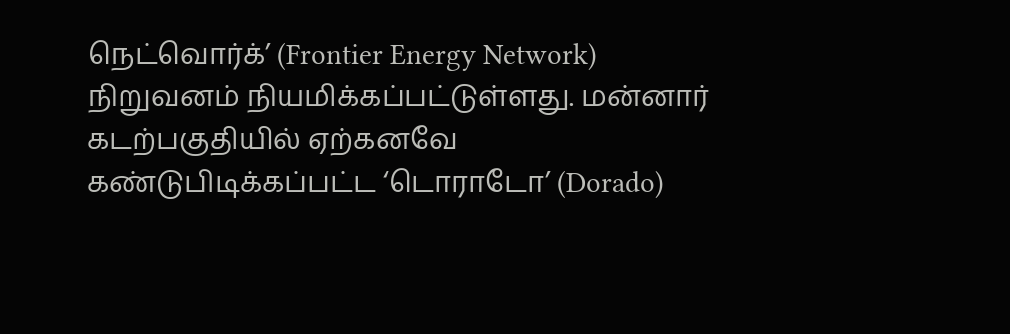நெட்வொர்க்’ (Frontier Energy Network) நிறுவனம் நியமிக்கப்பட்டுள்ளது. மன்னார் கடற்பகுதியில் ஏற்கனவே கண்டுபிடிக்கப்பட்ட ‘டொராடோ’ (Dorado)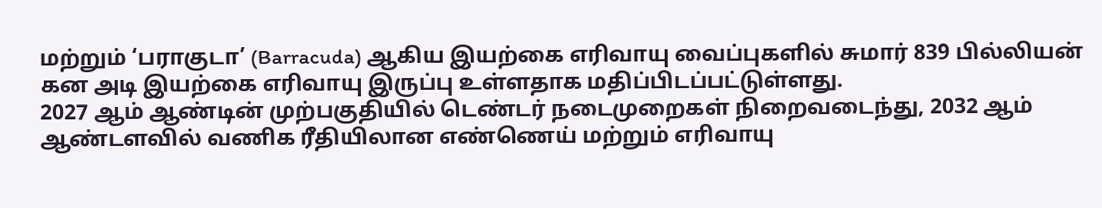மற்றும் ‘பராகுடா’ (Barracuda) ஆகிய இயற்கை எரிவாயு வைப்புகளில் சுமார் 839 பில்லியன் கன அடி இயற்கை எரிவாயு இருப்பு உள்ளதாக மதிப்பிடப்பட்டுள்ளது.
2027 ஆம் ஆண்டின் முற்பகுதியில் டெண்டர் நடைமுறைகள் நிறைவடைந்து, 2032 ஆம் ஆண்டளவில் வணிக ரீதியிலான எண்ணெய் மற்றும் எரிவாயு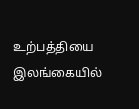உற்பத்தியை இலங்கையில்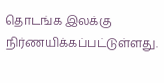தொடங்க இலக்கு நிர்ணயிக்கப்பட்டுள்ளது.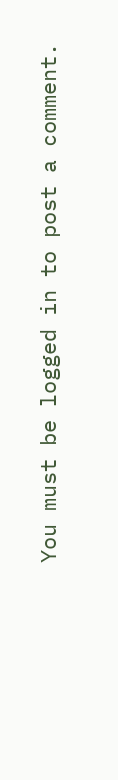You must be logged in to post a comment.